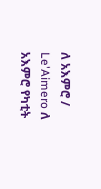ለ አእምሮ / Le'Aimero ለ አእምሮ የካቲት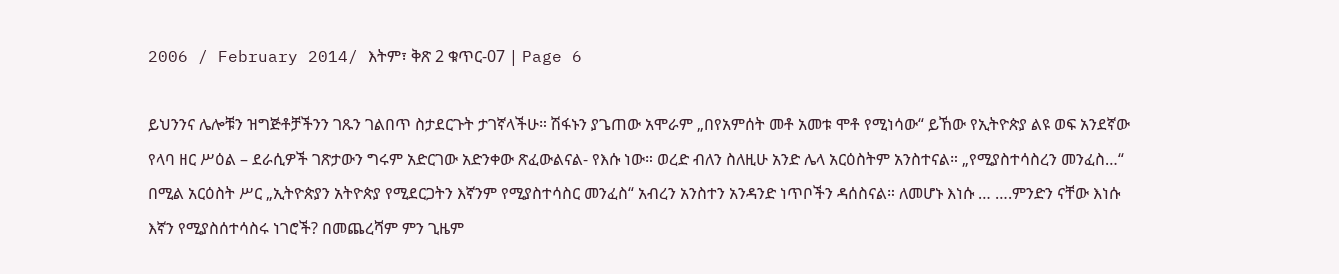2006 / February 2014/ እትም፣ ቅጽ 2 ቁጥር-07 | Page 6

ይህንንና ሌሎቹን ዝግጅቶቻችንን ገጹን ገልበጥ ስታደርጉት ታገኛላችሁ። ሽፋኑን ያጌጠው አሞራም „በየአምሰት መቶ አመቱ ሞቶ የሚነሳው“ ይኸው የኢትዮጵያ ልዩ ወፍ አንደኛው የላባ ዘር ሥዕል – ደራሲዎች ገጽታውን ግሩም አድርገው አድንቀው ጽፈውልናል- የእሱ ነው። ወረድ ብለን ስለዚሁ አንድ ሌላ አርዕስትም አንስተናል። „የሚያስተሳስረን መንፈስ…“ በሚል አርዕስት ሥር „ኢትዮጵያን አትዮጵያ የሚደርጋትን እኛንም የሚያስተሳስር መንፈስ“ አብረን አንስተን አንዳንድ ነጥቦችን ዳሰስናል። ለመሆኑ እነሱ … ….ምንድን ናቸው እነሱ እኛን የሚያስሰተሳስሩ ነገሮች? በመጨረሻም ምን ጊዜም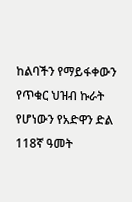ከልባችን የማይፋቀውን የጥቁር ህዝብ ኩራት የሆነውን የአድዋን ድል 118ኛ ዓመት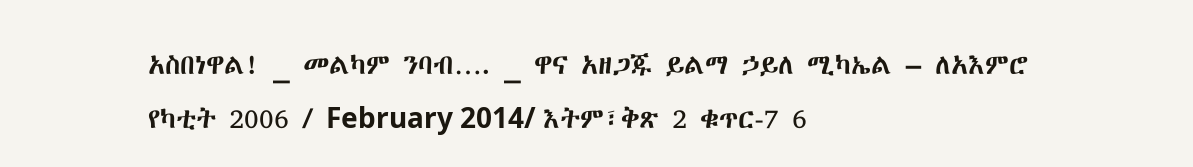አስበነዋል! _ መልካም ንባብ…. _ ዋና አዘጋጁ ይልማ ኃይለ ሚካኤል – ለአእምሮ የካቲት 2006 / February 2014/ እትም፣ቅጽ 2 ቁጥር-7 6